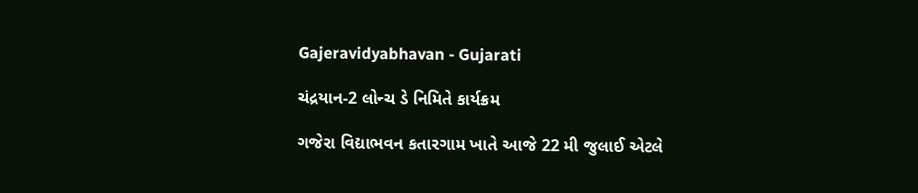Gajeravidyabhavan - Gujarati

ચંદ્રયાન-2 લોન્ચ ડે નિમિતે કાર્યક્રમ

ગજેરા વિદ્યાભવન કતારગામ ખાતે આજે 22 મી જુલાઈ એટલે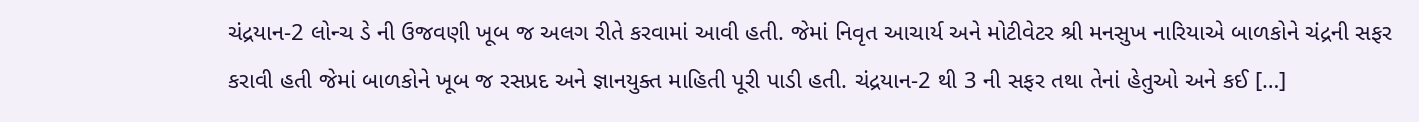ચંદ્રયાન-2 લોન્ચ ડે ની ઉજવણી ખૂબ જ અલગ રીતે કરવામાં આવી હતી. જેમાં નિવૃત આચાર્ય અને મોટીવેટર શ્રી મનસુખ નારિયાએ બાળકોને ચંદ્રની સફર કરાવી હતી જેમાં બાળકોને ખૂબ જ રસપ્રદ અને જ્ઞાનયુક્ત માહિતી પૂરી પાડી હતી. ચંદ્રયાન-2 થી 3 ની સફર તથા તેનાં હેતુઓ અને કઈ […]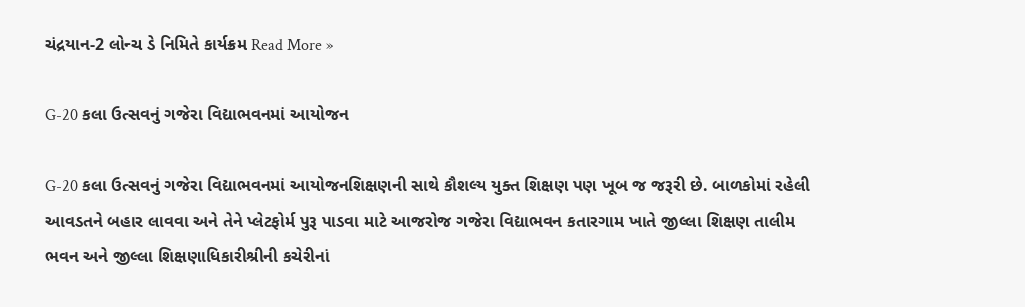ચંદ્રયાન-2 લોન્ચ ડે નિમિતે કાર્યક્રમ Read More »

G-20 કલા ઉત્સવનું ગજેરા વિદ્યાભવનમાં આયોજન

G-20 કલા ઉત્સવનું ગજેરા વિદ્યાભવનમાં આયોજનશિક્ષણની સાથે કૌશલ્ય યુક્ત શિક્ષણ પણ ખૂબ જ જરૂરી છે. બાળકોમાં રહેલી આવડતને બહાર લાવવા અને તેને પ્લેટફોર્મ પુરૂ પાડવા માટે આજરોજ ગજેરા વિદ્યાભવન કતારગામ ખાતે જીલ્લા શિક્ષણ તાલીમ ભવન અને જીલ્લા શિક્ષણાધિકારીશ્રીની કચેરીનાં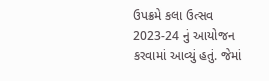ઉપક્રમે કલા ઉત્સવ 2023-24 નું આયોજન કરવામાં આવ્યું હતું. જેમાં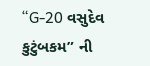“G-20 વસુદેવ કુટુંબકમ” ની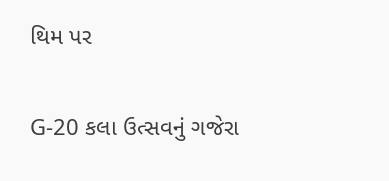થિમ પર

G-20 કલા ઉત્સવનું ગજેરા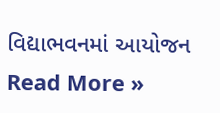વિદ્યાભવનમાં આયોજન Read More »